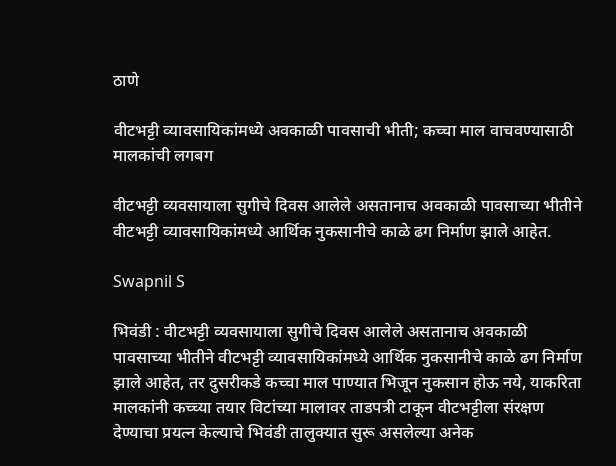ठाणे

वीटभट्टी व्यावसायिकांमध्ये अवकाळी पावसाची भीती; कच्चा माल वाचवण्यासाठी मालकांची लगबग

वीटभट्टी व्यवसायाला सुगीचे दिवस आलेले असतानाच अवकाळी पावसाच्या भीतीने वीटभट्टी व्यावसायिकांमध्ये आर्थिक नुकसानीचे काळे ढग निर्माण झाले आहेत.

Swapnil S

भिवंडी : वीटभट्टी व्यवसायाला सुगीचे दिवस आलेले असतानाच अवकाळी पावसाच्या भीतीने वीटभट्टी व्यावसायिकांमध्ये आर्थिक नुकसानीचे काळे ढग निर्माण झाले आहेत, तर दुसरीकडे कच्चा माल पाण्यात भिजून नुकसान होऊ नये, याकरिता मालकांनी कच्च्या तयार विटांच्या मालावर ताडपत्री टाकून वीटभट्टीला संरक्षण देण्याचा प्रयत्न केल्याचे भिवंडी तालुक्यात सुरू असलेल्या अनेक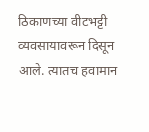ठिकाणच्या वीटभट्टी व्यवसायावरून दिसून आले. त्यातच हवामान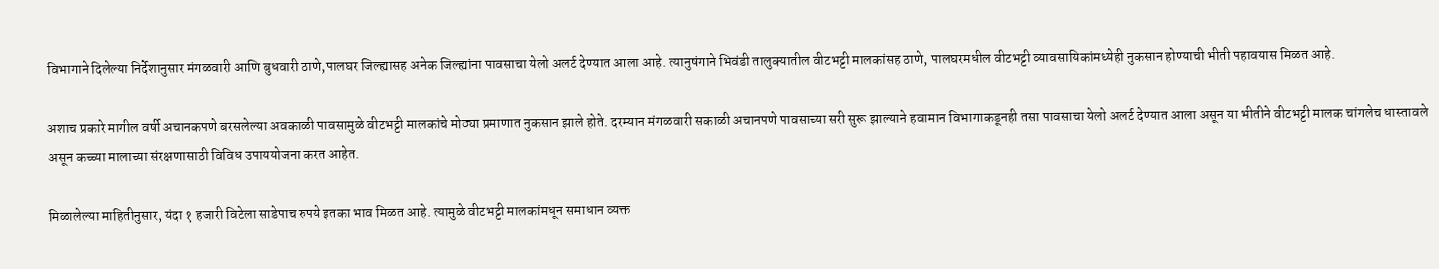विभागाने दिलेल्या निर्देशानुसार मंगळवारी आणि बुधवारी ठाणे,पालघर जिल्ह्यासह अनेक जिल्ह्यांना पावसाचा येलो अलर्ट देण्यात आला आहे. त्यानुषंगाने भिवंडी तालुक्यातील वीटभट्टी मालकांसह ठाणे, पालघरमधील वीटभट्टी व्यावसायिकांमध्येही नुकसान होण्याची भीती पहावयास मिळत आहे.

अशाच प्रकारे मागील वर्षी अचानकपणे बरसलेल्या अवकाळी पावसामुळे वीटभट्टी मालकांचे मोठ्या प्रमाणात नुकसान झाले होते. दरम्यान मंगळवारी सकाळी अचानपणे पावसाच्या सरी सुरू झाल्याने हवामान विभागाकडूनही तसा पावसाचा येलो अलर्ट देण्यात आला असून या भीतीने वीटभट्टी मालक चांगलेच धास्तावले असून कच्च्या मालाच्या संरक्षणासाठी विविध उपाययोजना करत आहेत.

मिळालेल्या माहितीनुसार, यंदा १ हजारी विटेला साडेपाच रुपये इतका भाव मिळत आहे. त्यामुळे वीटभट्टी मालकांमधून समाधान व्यक्त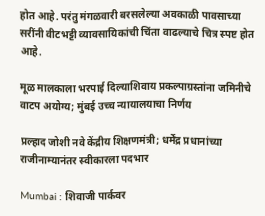होत आहे. परंतु मंगळवारी बरसलेल्या अवकाळी पावसाच्या सरींनी वीटभट्टी व्यावसायिकांची चिंता वाढल्याचे चित्र स्पष्ट होत आहे.

मूळ मालकाला भरपाई दिल्याशिवाय प्रकल्पाग्रस्तांना जमिनीचे वाटप अयोग्य; मुंबई उच्च न्यायालयाचा निर्णय

प्रल्हाद जोशी नवे केंद्रीय शिक्षणमंत्री; धर्मेंद्र प्रधानांच्या राजीनाम्यानंतर स्वीकारला पदभार

Mumbai : शिवाजी पार्कवर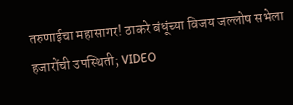तरुणाईचा महासागर! ठाकरे बंधूंच्या विजय जल्लोष सभेला हजारोंची उपस्थिती; VIDEO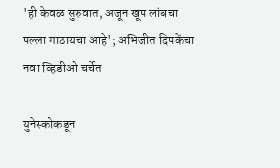'ही केवळ सुरुवात, अजून खूप लांबचा पल्ला गाठायचा आहे'; अभिजीत दिपकेंचा नवा व्हिडीओ चर्चेत

युनेस्कोकडून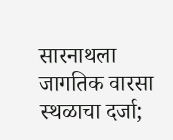सारनाथला जागतिक वारसा स्थळाचा दर्जा;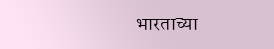भारताच्या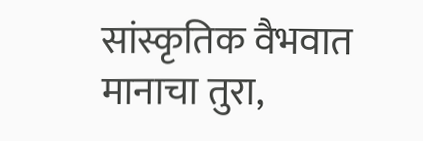सांस्कृतिक वैभवात मानाचा तुरा,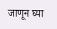जाणून घ्या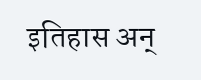इतिहास अन्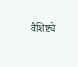वैशिष्ट्ये